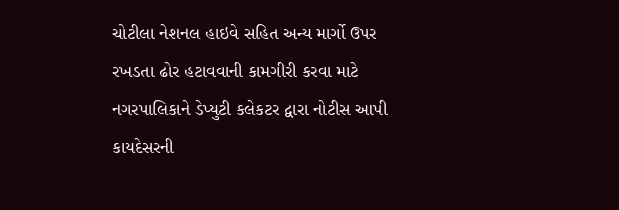ચોટીલા નેશનલ હાઇવે સહિત અન્ય માર્ગો ઉપર રખડતા ઢોર હટાવવાની કામગીરી કરવા માટે નગરપાલિકાને ડેપ્યુટી કલેકટર દ્વારા નોટીસ આપી કાયદેસરની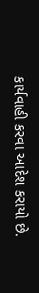કાર્યવાહી કરવા આદેશ કરાયો છે.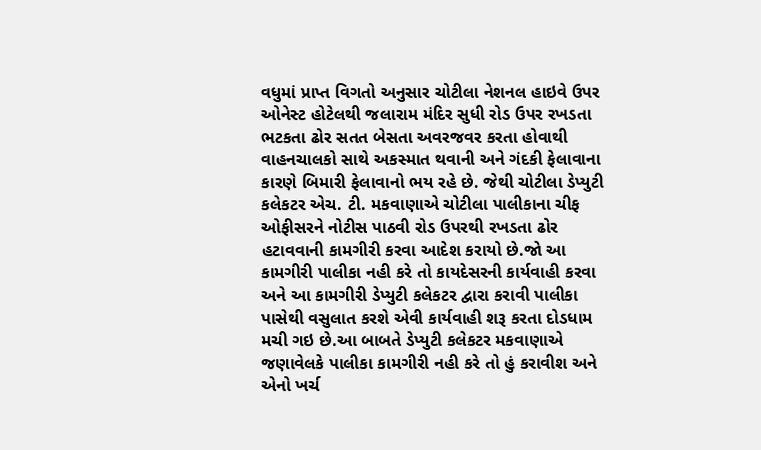વધુમાં પ્રાપ્ત વિગતો અનુસાર ચોટીલા નેશનલ હાઇવે ઉપર ઓનેસ્ટ હોટેલથી જલારામ મંદિર સુધી રોડ ઉપર રખડતા ભટકતા ઢોર સતત બેસતા અવરજવર કરતા હોવાથી વાહનચાલકો સાથે અકસ્માત થવાની અને ગંદકી ફેલાવાના કારણે બિમારી ફેલાવાનો ભય રહે છે. જેથી ચોટીલા ડેપ્યુટી કલેકટર એચ. ટી. મકવાણાએ ચોટીલા પાલીકાના ચીફ ઓફીસરને નોટીસ પાઠવી રોડ ઉપરથી રખડતા ઢોર હટાવવાની કામગીરી કરવા આદેશ કરાયો છે.જો આ કામગીરી પાલીકા નહી કરે તો કાયદેસરની કાર્યવાહી કરવા અને આ કામગીરી ડેપ્યુટી કલેકટર દ્વારા કરાવી પાલીકા પાસેથી વસુલાત કરશે એવી કાર્યવાહી શરૂ કરતા દોડધામ મચી ગઇ છે.આ બાબતે ડેપ્યુટી કલેકટર મકવાણાએ જણાવેલકે પાલીકા કામગીરી નહી કરે તો હું કરાવીશ અને એનો ખર્ચ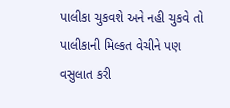પાલીકા ચુકવશે અને નહી ચુકવે તો પાલીકાની મિલ્કત વેચીને પણ વસુલાત કરી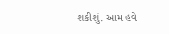શકીશું. આમ હવે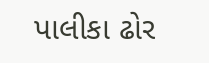પાલીકા ઢોર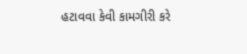હટાવવા કેવી કામગીરી કરે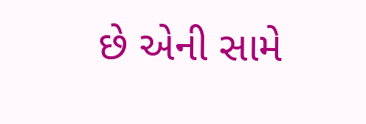છે એની સામે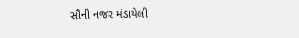સૌની નજર મંડાયેલી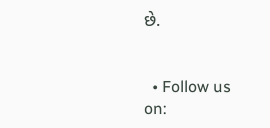છે.


  • Follow us on: